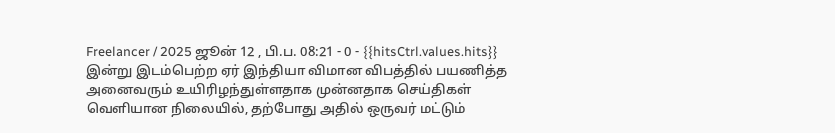Freelancer / 2025 ஜூன் 12 , பி.ப. 08:21 - 0 - {{hitsCtrl.values.hits}}
இன்று இடம்பெற்ற ஏர் இந்தியா விமான விபத்தில் பயணித்த அனைவரும் உயிரிழந்துள்ளதாக முன்னதாக செய்திகள் வெளியான நிலையில், தற்போது அதில் ஒருவர் மட்டும்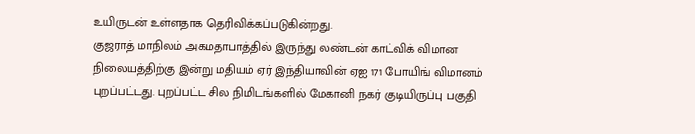உயிருடன் உள்ளதாக தெரிவிக்கப்படுகின்றது.
குஜராத் மாநிலம் அகமதாபாத்தில் இருந்து லண்டன் காட்விக் விமான நிலையத்திற்கு இன்று மதியம் ஏர் இந்தியாவின் ஏஐ 171 போயிங் விமானம் புறப்பட்டது. புறப்பட்ட சில நிமிடங்களில் மேகானி நகர் குடியிருப்பு பகுதி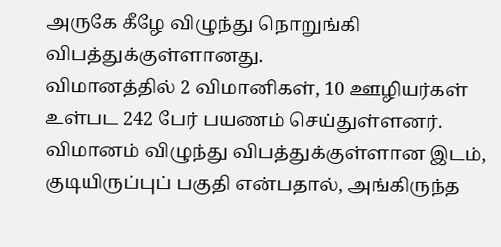அருகே கீழே விழுந்து நொறுங்கி விபத்துக்குள்ளானது.
விமானத்தில் 2 விமானிகள், 10 ஊழியர்கள் உள்பட 242 பேர் பயணம் செய்துள்ளனர். விமானம் விழுந்து விபத்துக்குள்ளான இடம், குடியிருப்புப் பகுதி என்பதால், அங்கிருந்த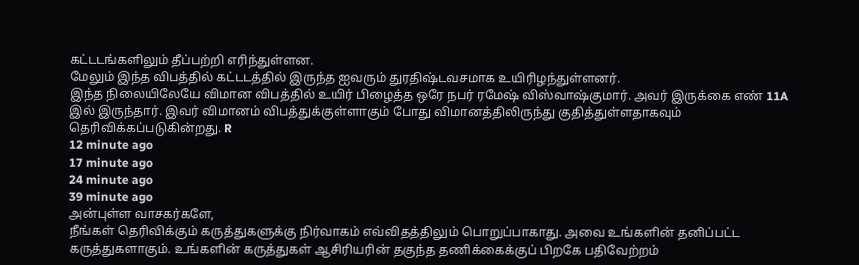கட்டடங்களிலும் தீப்பற்றி எரிந்துள்ளன.
மேலும் இந்த விபத்தில் கட்டடத்தில் இருந்த ஐவரும் துரதிஷ்டவசமாக உயிரிழந்துள்ளனர்.
இந்த நிலையிலேயே விமான விபத்தில் உயிர் பிழைத்த ஒரே நபர் ரமேஷ் விஸ்வாஷ்குமார். அவர் இருக்கை எண் 11A இல் இருந்தார். இவர் விமானம் விபத்துக்குள்ளாகும் போது விமானத்திலிருந்து குதித்துள்ளதாகவும் தெரிவிக்கப்படுகின்றது. R
12 minute ago
17 minute ago
24 minute ago
39 minute ago
அன்புள்ள வாசகர்களே,
நீங்கள் தெரிவிக்கும் கருத்துகளுக்கு நிர்வாகம் எவ்விதத்திலும் பொறுப்பாகாது. அவை உங்களின் தனிப்பட்ட கருத்துகளாகும். உங்களின் கருத்துகள் ஆசிரியரின் தகுந்த தணிக்கைக்குப் பிறகே பதிவேற்றம்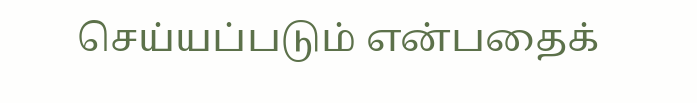செய்யப்படும் என்பதைக்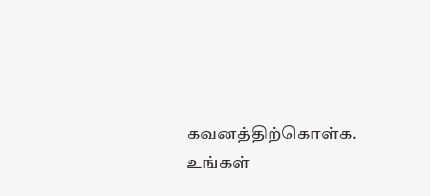கவனத்திற்கொள்க. உங்கள்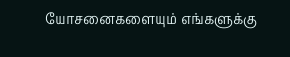யோசனைகளையும் எங்களுக்கு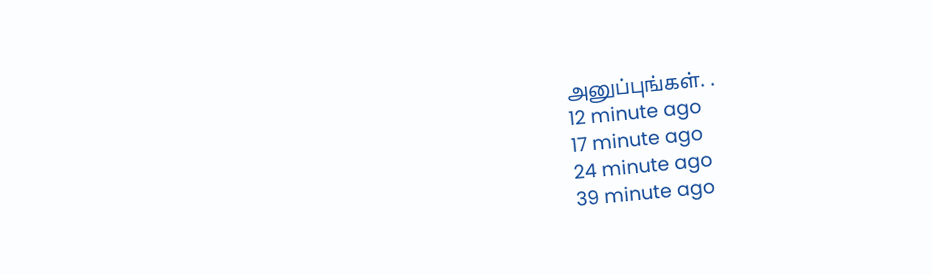அனுப்புங்கள். .
12 minute ago
17 minute ago
24 minute ago
39 minute ago